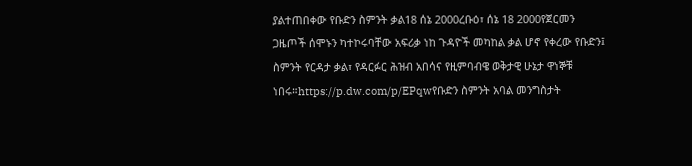ያልተጠበቀው የቡድን ስምንት ቃል18 ሰኔ 2000ረቡዕ፣ ሰኔ 18 2000የጀርመን ጋዜጦች ሰሞኑን ካተኮሩባቸው አፍሪቃ ነከ ጉዳዮች መካከል ቃል ሆኖ የቀረው የቡድን፤ ስምንት የርዳታ ቃል፣ የዳርፉር ሕዝብ አበሳና የዚምባብዌ ወቅታዊ ሁኔታ ዋነኞቹ ነበሩ።https://p.dw.com/p/EPqwየቡድን ስምንት አባል መንግስታት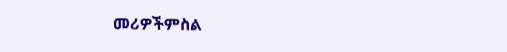መሪዎችምስል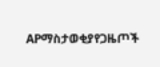APማስታወቂያየጋዜጦች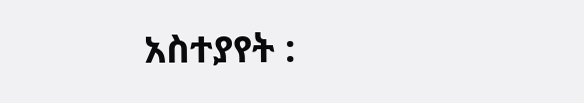አስተያየት :